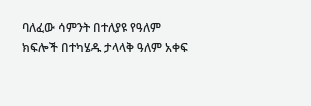ባለፈው ሳምንት በተለያዩ የዓለም ክፍሎች በተካሄዱ ታላላቅ ዓለም አቀፍ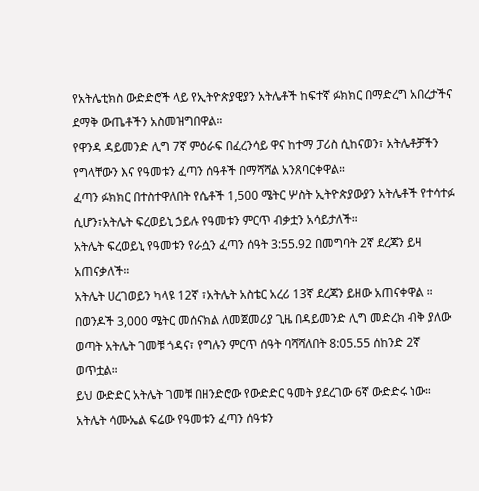የአትሌቲክስ ውድድሮች ላይ የኢትዮጵያዊያን አትሌቶች ከፍተኛ ፉክክር በማድረግ አበረታችና ደማቅ ውጤቶችን አስመዝግበዋል።
የዋንዳ ዳይመንድ ሊግ 7ኛ ምዕራፍ በፈረንሳይ ዋና ከተማ ፓሪስ ሲከናወን፣ አትሌቶቻችን የግላቸውን እና የዓመቱን ፈጣን ሰዓቶች በማሻሻል አንጸባርቀዋል።
ፈጣን ፉክክር በተስተዋለበት የሴቶች 1,500 ሜትር ሦስት ኢትዮጵያውያን አትሌቶች የተሳተፉ ሲሆን፣አትሌት ፍረወይኒ ኃይሉ የዓመቱን ምርጥ ብቃቷን አሳይታለች።
አትሌት ፍረወይኒ የዓመቱን የራሷን ፈጣን ሰዓት 3:55.92 በመግባት 2ኛ ደረጃን ይዛ አጠናቃለች።
አትሌት ሀረገወይን ካላዩ 12ኛ ፣አትሌት አስቴር አረሪ 13ኛ ደረጃን ይዘው አጠናቀዋል ።
በወንዶች 3,000 ሜትር መሰናክል ለመጀመሪያ ጊዜ በዳይመንድ ሊግ መድረክ ብቅ ያለው ወጣት አትሌት ገመቹ ጎዳና፣ የግሉን ምርጥ ሰዓት ባሻሻለበት 8:05.55 ሰከንድ 2ኛ ወጥቷል።
ይህ ውድድር አትሌት ገመቹ በዘንድሮው የውድድር ዓመት ያደረገው 6ኛ ውድድሩ ነው።
አትሌት ሳሙኤል ፍሬው የዓመቱን ፈጣን ሰዓቱን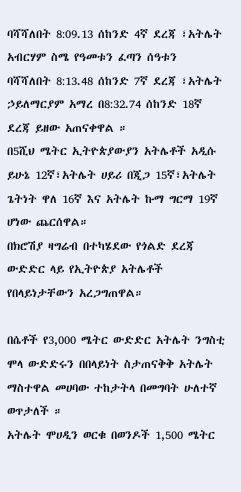ባሻሻለበት 8:09.13 ሰከንድ 4ኛ ደረጃ ፣አትሌት አብርሃም ስሜ የዓመቱን ፈጣን ሰዓቱን ባሻሻለበት 8:13.48 ሰከንድ 7ኛ ደረጃ ፣አትሌት ኃይለማርያም አማረ በ8:32.74 ሰከንድ 18ኛ ደረጃ ይዘው አጠናቀዋል ።
በ5ሺህ ሜትር ኢትዮጵያውያን አትሌቶች አዲሱ ይሁኔ 12ኛ፣አትሌት ሀይሪ በጂጋ 15ኛ፣አትሌት ጌትነት ዋለ 16ኛ እና አትሌት ኩማ ግርማ 19ኛ ሆነው ጨርሰዋል።
በክሮሽያ ዛግሬብ በተካሄደው የጎልድ ደረጃ ውድድር ላይ የኢትዮጵያ አትሌቶች የበላይነታቸውን አረጋግጠዋል።

በሴቶች የ3,000 ሜትር ውድድር አትሌት ንግስቲ ሞላ ውድድሩን በበላይነት ስታጠናቅቅ አትሌት ማስተዋል መሀባው ተከታትላ በመግባት ሁለተኛ ወጥታለች ።
አትሌት ሞሀዲን ወርቁ በወንዶች 1,500 ሜትር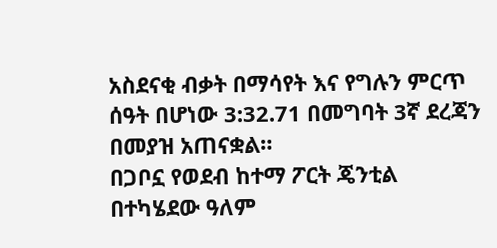አስደናቂ ብቃት በማሳየት እና የግሉን ምርጥ ሰዓት በሆነው 3:32.71 በመግባት 3ኛ ደረጃን በመያዝ አጠናቋል።
በጋቦኗ የወደብ ከተማ ፖርት ጄንቲል በተካሄደው ዓለም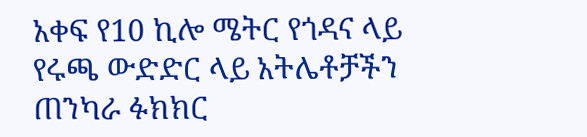አቀፍ የ10 ኪሎ ሜትር የጎዳና ላይ የሩጫ ውድድር ላይ አትሌቶቻችን ጠንካራ ፉክክር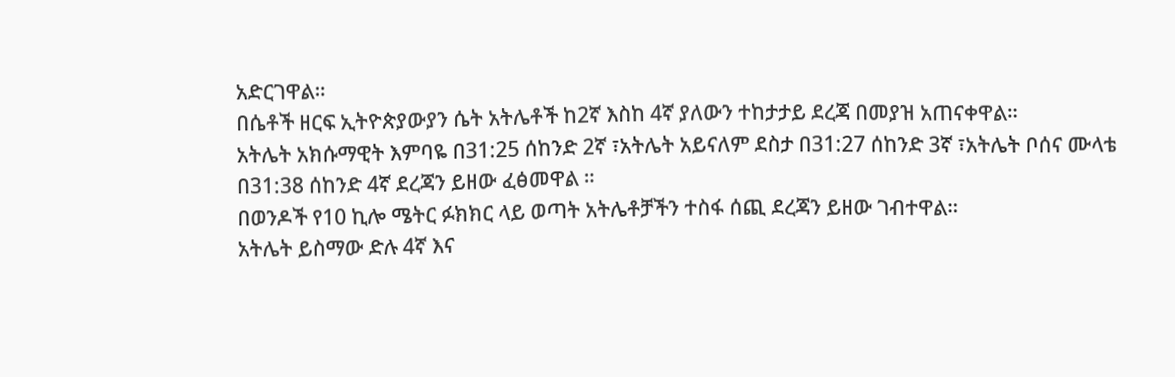አድርገዋል።
በሴቶች ዘርፍ ኢትዮጵያውያን ሴት አትሌቶች ከ2ኛ እስከ 4ኛ ያለውን ተከታታይ ደረጃ በመያዝ አጠናቀዋል።
አትሌት አክሱማዊት እምባዬ በ31:25 ሰከንድ 2ኛ ፣አትሌት አይናለም ደስታ በ31:27 ሰከንድ 3ኛ ፣አትሌት ቦሰና ሙላቴ በ31:38 ሰከንድ 4ኛ ደረጃን ይዘው ፈፅመዋል ።
በወንዶች የ10 ኪሎ ሜትር ፉክክር ላይ ወጣት አትሌቶቻችን ተስፋ ሰጪ ደረጃን ይዘው ገብተዋል።
አትሌት ይስማው ድሉ 4ኛ እና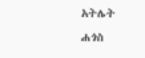አትሌት ሐጎስ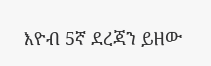እዮብ 5ኛ ደረጃን ይዘው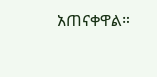አጠናቀዋል።